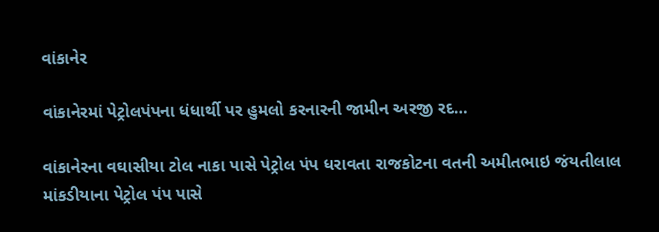વાંકાનેર

વાંકાનેરમાં પેટ્રોલપંપના ધંધાર્થી પર હુમલો કરનારની જામીન અરજી રદ…

વાંકાનેરના વઘાસીયા ટોલ નાકા પાસે પેટ્રોલ પંપ ધરાવતા રાજકોટના વતની અમીતભાઇ જંયતીલાલ માંકડીયાના પેટ્રોલ પંપ પાસે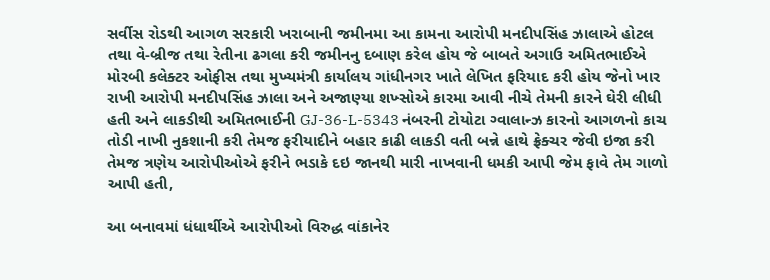સર્વીસ રોડથી આગળ સરકારી ખરાબાની જમીનમા આ કામના આરોપી મનદીપસિંહ ઝાલાએ હોટલ તથા વે-બ્રીજ તથા રેતીના ઢગલા કરી જમીનનુ દબાણ કરેલ હોય જે બાબતે અગાઉ અમિતભાઈએ મોરબી કલેક્ટર ઓફીસ તથા મુખ્યમંત્રી કાર્યાલય ગાંધીનગર ખાતે લેખિત ફરિયાદ કરી હોય જેનો ખાર રાખી આરોપી મનદીપસિંહ ઝાલા અને અજાણ્યા શખ્સોએ કારમા આવી નીચે તેમની કારને ઘેરી લીધી હતી અને લાકડીથી અમિતભાઈની GJ-36-L-5343 નંબરની ટોયોટા ગ્વાલાન્ઝ કારનો આગળનો કાચ તોડી નાખી નુકશાની કરી તેમજ ફરીયાદીને બહાર કાઢી લાકડી વતી બન્ને હાથે ફ્રેક્ચર જેવી ઇજા કરી તેમજ ત્રણેય આરોપીઓએ ફરીને ભડાકે દઇ જાનથી મારી નાખવાની ધમકી આપી જેમ ફાવે તેમ ગાળો આપી હતી,

આ બનાવમાં ધંધાર્થીએ આરોપીઓ વિરુદ્ધ વાંકાનેર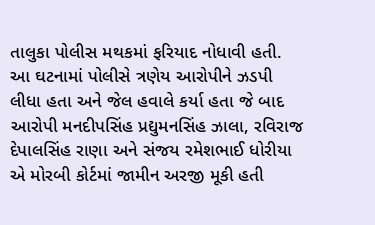તાલુકા પોલીસ મથકમાં ફરિયાદ નોધાવી હતી. આ ઘટનામાં પોલીસે ત્રણેય આરોપીને ઝડપી લીધા હતા અને જેલ હવાલે કર્યા હતા જે બાદ આરોપી મનદીપસિંહ પ્રદ્યુમનસિંહ ઝાલા, રવિરાજ દેપાલસિંહ રાણા અને સંજય રમેશભાઈ ધોરીયા એ મોરબી કોર્ટમાં જામીન અરજી મૂકી હતી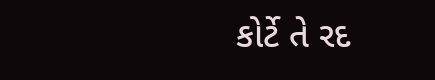કોર્ટે તે રદ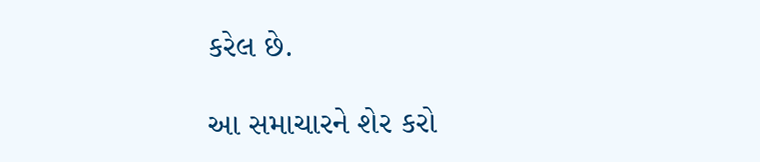કરેલ છે.

આ સમાચારને શેર કરો